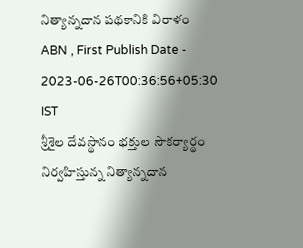నిత్యాన్నదాన పథకానికి విరాళం
ABN , First Publish Date - 2023-06-26T00:36:56+05:30 IST
శ్రీశైల దేవస్థానం భక్తుల సౌకర్యార్థం నిర్వహిస్తున్న నిత్యాన్నదాన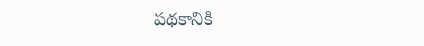పథకానికి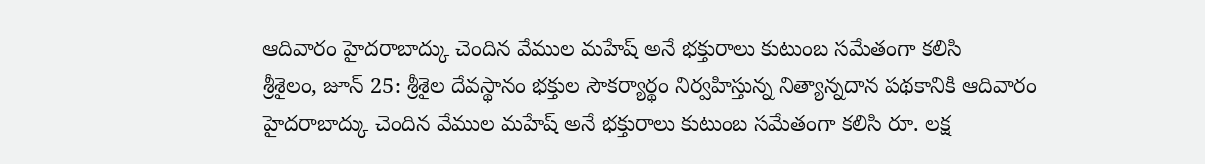ఆదివారం హైదరాబాద్కు చెందిన వేముల మహేష్ అనే భక్తురాలు కుటుంబ సమేతంగా కలిసి
శ్రీశైలం, జూన్ 25: శ్రీశైల దేవస్థానం భక్తుల సౌకర్యార్థం నిర్వహిస్తున్న నిత్యాన్నదాన పథకానికి ఆదివారం హైదరాబాద్కు చెందిన వేముల మహేష్ అనే భక్తురాలు కుటుంబ సమేతంగా కలిసి రూ. లక్ష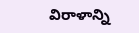విరాళాన్ని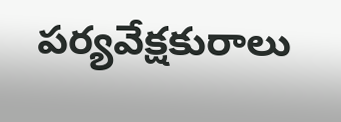పర్యవేక్షకురాలు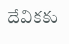దేవికకు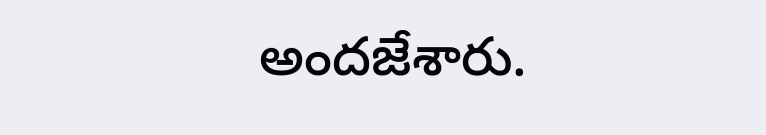అందజేశారు.